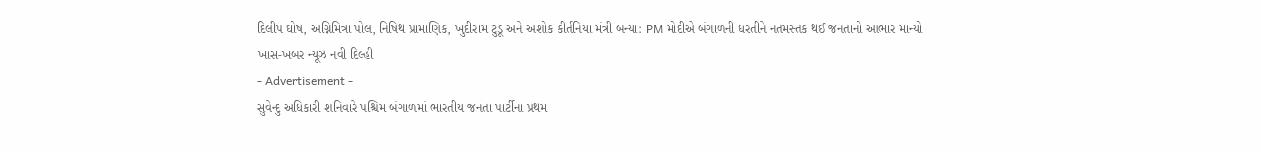દિલીપ ઘોષ, અગ્નિમિત્રા પોલ, નિષિથ પ્રામાણિક, ખુદીરામ ટુડૂ અને અશોક કીર્તનિયા મંત્રી બન્યા: PM મોદીએ બંગાળની ધરતીને નતમસ્તક થઈ જનતાનો આભાર માન્યો
ખાસ-ખબર ન્યૂઝ નવી દિલ્હી
- Advertisement -
સુવેન્દુ અધિકારી શનિવારે પશ્ચિમ બંગાળમાં ભારતીય જનતા પાર્ટીના પ્રથમ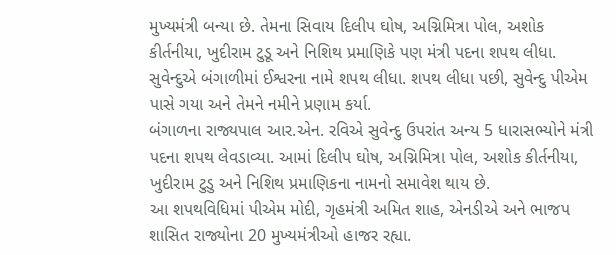મુખ્યમંત્રી બન્યા છે. તેમના સિવાય દિલીપ ઘોષ, અગ્નિમિત્રા પોલ, અશોક કીર્તનીયા, ખુદીરામ ટુડૂ અને નિશિથ પ્રમાણિકે પણ મંત્રી પદના શપથ લીધા.
સુવેન્દુએ બંગાળીમાં ઈશ્વરના નામે શપથ લીધા. શપથ લીધા પછી, સુવેન્દુ પીએમ પાસે ગયા અને તેમને નમીને પ્રણામ કર્યા.
બંગાળના રાજ્યપાલ આર.એન. રવિએ સુવેન્દુ ઉપરાંત અન્ય 5 ધારાસભ્યોને મંત્રી પદના શપથ લેવડાવ્યા. આમાં દિલીપ ઘોષ, અગ્નિમિત્રા પોલ, અશોક કીર્તનીયા, ખુદીરામ ટુડુ અને નિશિથ પ્રમાણિકના નામનો સમાવેશ થાય છે.
આ શપથવિધિમાં પીએમ મોદી, ગૃહમંત્રી અમિત શાહ, એનડીએ અને ભાજપ શાસિત રાજ્યોના 20 મુખ્યમંત્રીઓ હાજર રહ્યા.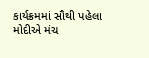કાર્યક્રમમાં સૌથી પહેલા મોદીએ મંચ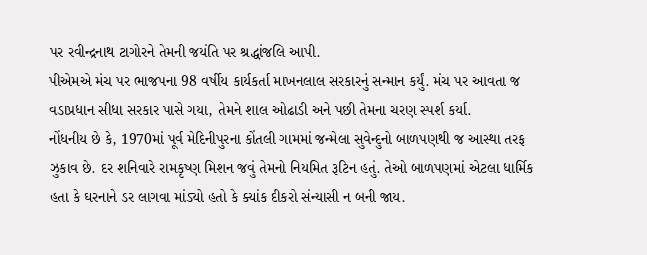પર રવીન્દ્રનાથ ટાગોરને તેમની જયંતિ પર શ્રદ્ધાંજલિ આપી.
પીએમએ મંચ પર ભાજપના 98 વર્ષીય કાર્યકર્તા માખનલાલ સરકારનું સન્માન કર્યું. મંચ પર આવતા જ વડાપ્રધાન સીધા સરકાર પાસે ગયા, તેમને શાલ ઓઢાડી અને પછી તેમના ચરણ સ્પર્શ કર્યા.
નોંધનીય છે કે, 1970માં પૂર્વ મેદિનીપુરના કોંતલી ગામમાં જન્મેલા સુવેન્દુનો બાળપણથી જ આસ્થા તરફ ઝુકાવ છે. દર શનિવારે રામકૃષ્ણ મિશન જવું તેમનો નિયમિત રૂટિન હતું. તેઓ બાળપણમાં એટલા ધાર્મિક હતા કે ઘરનાને ડર લાગવા માંડ્યો હતો કે ક્યાંક દીકરો સંન્યાસી ન બની જાય.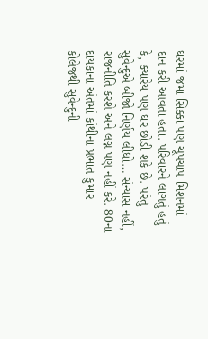ઘરમાં જમા સિક્કા પણ ચૂપચાપ મિશનમાં દાન કરી આવતા હતા. પરિવારને લાગતું હતું કે, ક્યારેય પણ ઘર છોડી શકે છે. પરંતુ સુવેન્દુએ બીજો નિર્ણય લીધો… સંન્યાસ નહીં, રાજનીતિ કરશે અને લગ્ન પણ નહીં કરે. 80ના દાયકાના અંતમાં કાંથીના પ્રભાત કુમાર કોલેજથી સુવેન્દુની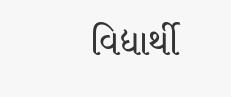વિદ્યાર્થી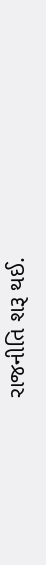રાજનીતિ શરૂ થઈ.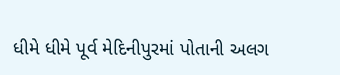ધીમે ધીમે પૂર્વ મેદિનીપુરમાં પોતાની અલગ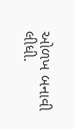ઓળખ બનાવી લીધી.